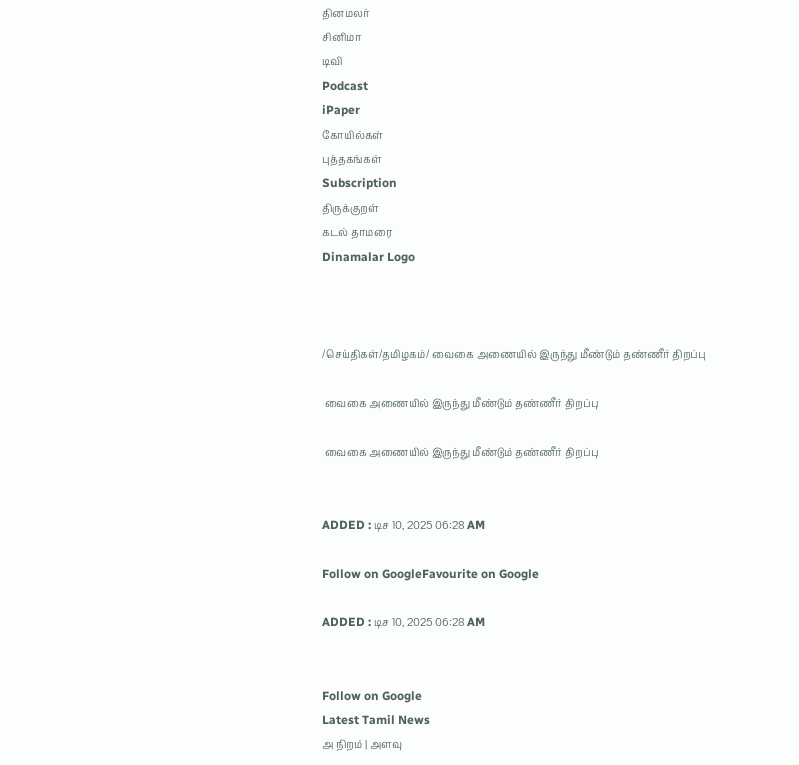தினமலர்
சினிமா
டிவி
Podcast
iPaper
கோயில்கள்
புத்தகங்கள்
Subscription
திருக்குறள்
கடல் தாமரை
Dinamalar Logo



/செய்திகள்/தமிழகம்/ வைகை அணையில் இருந்து மீண்டும் தண்ணீர் திறப்பு

 வைகை அணையில் இருந்து மீண்டும் தண்ணீர் திறப்பு

 வைகை அணையில் இருந்து மீண்டும் தண்ணீர் திறப்பு


ADDED : டிச 10, 2025 06:28 AM

Follow on GoogleFavourite on Google

ADDED : டிச 10, 2025 06:28 AM


Follow on Google
Latest Tamil News
அ நிறம் | அளவு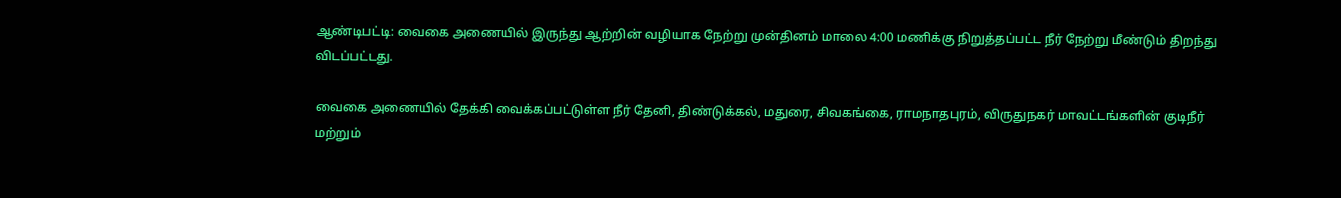ஆண்டிபட்டி: வைகை அணையில் இருந்து ஆற்றின் வழியாக நேற்று முன்தினம் மாலை 4:00 மணிக்கு நிறுத்தப்பட்ட நீர் நேற்று மீண்டும் திறந்து விடப்பட்டது.

வைகை அணையில் தேக்கி வைக்கப்பட்டுள்ள நீர் தேனி, திண்டுக்கல், மதுரை, சிவகங்கை, ராமநாதபுரம், விருதுநகர் மாவட்டங்களின் குடிநீர் மற்றும்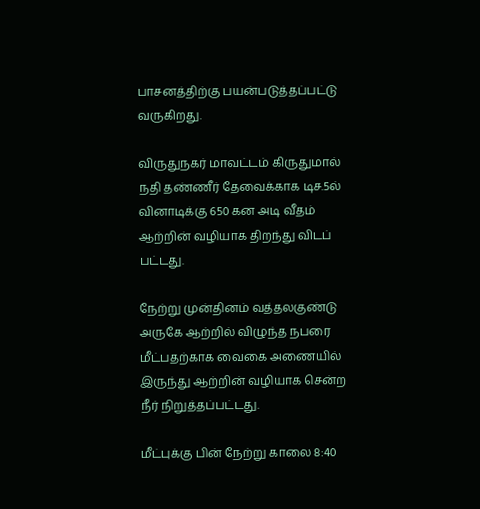பாசனத்திற்கு பயன்படுத்தப்பட்டு வருகிறது.

விருதுநகர் மாவட்டம் கிருதுமால் நதி தண்ணீர் தேவைக்காக டிச.5ல் வினாடிக்கு 650 கன அடி வீதம் ஆற்றின் வழியாக திறந்து விடப் பட்டது.

நேற்று முன்தினம் வத்தலகுண்டு அருகே ஆற்றில் விழுந்த நபரை மீட்பதற்காக வைகை அணையில் இருந்து ஆற்றின் வழியாக சென்ற நீர் நிறுத்தப்பட்டது.

மீட்புக்கு பின் நேற்று காலை 8:40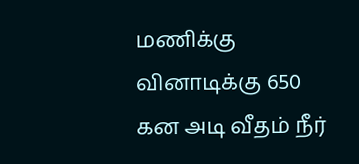மணிக்கு வினாடிக்கு 650 கன அடி வீதம் நீர்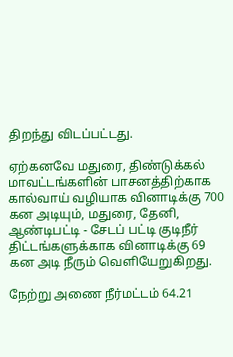திறந்து விடப்பட்டது.

ஏற்கனவே மதுரை, திண்டுக்கல் மாவட்டங்களின் பாசனத்திற்காக கால்வாய் வழியாக வினாடிக்கு 700 கன அடியும், மதுரை, தேனி, ஆண்டிபட்டி - சேடப் பட்டி குடிநீர் திட்டங்களுக்காக வினாடிக்கு 69 கன அடி நீரும் வெளியேறுகிறது.

நேற்று அணை நீர்மட்டம் 64.21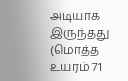அடியாக இருந்தது (மொத்த உயரம் 71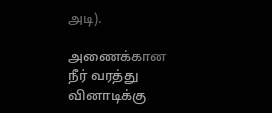அடி).

அணைக்கான நீர் வரத்து வினாடிக்கு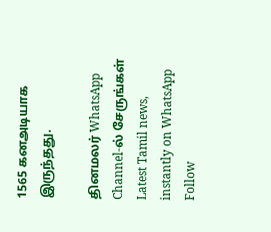1565 கனஅடியாக இருந்தது.

தினமலர் WhatsApp Channel-ல் சேருங்கள்
Latest Tamil news, instantly on WhatsApp
Follow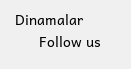Dinamalar
      Follow us